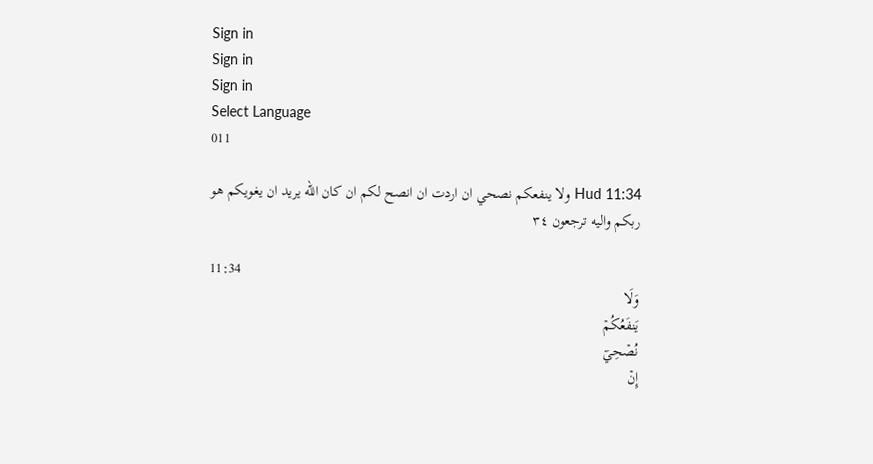Sign in
Sign in
Sign in
Select Language
011

Hud 11:34 ولا ينفعكم نصحي ان اردت ان انصح لكم ان كان الله يريد ان يغويكم هو ربكم واليه ترجعون ٣٤

11:34
وَلَا
يَنفَعُكُمۡ
نُصۡحِيٓ
إِنۡ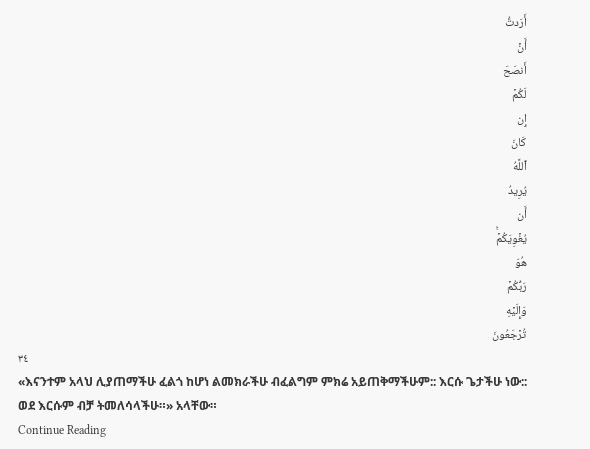أَرَدتُّ
أَنۡ
أَنصَحَ
لَكُمۡ
إِن
كَانَ
ٱللَّهُ
يُرِيدُ
أَن
يُغۡوِيَكُمۡۚ
هُوَ
رَبُّكُمۡ
وَإِلَيۡهِ
تُرۡجَعُونَ
٣٤
«እናንተም አላህ ሊያጠማችሁ ፈልጎ ከሆነ ልመክራችሁ ብፈልግም ምክሬ አይጠቅማችሁም:: እርሱ ጌታችሁ ነው:: ወደ እርሱም ብቻ ትመለሳላችሁ።» አላቸው።
Continue Reading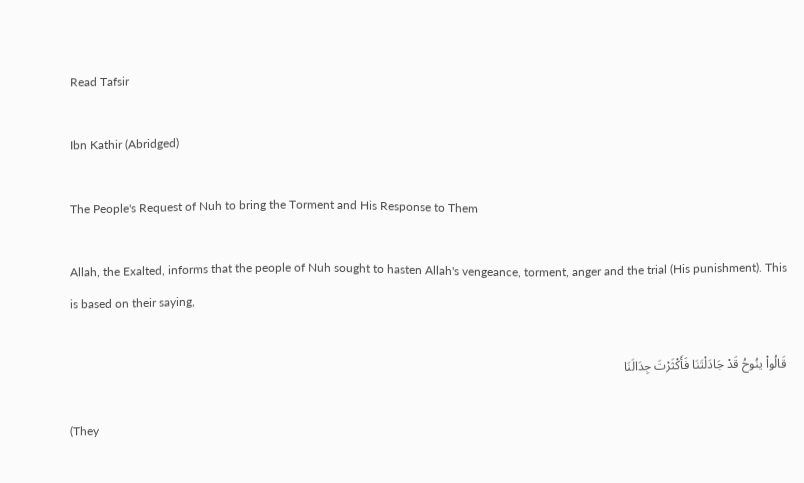Read Tafsir

Ibn Kathir (Abridged)

The People's Request of Nuh to bring the Torment and His Response to Them

Allah, the Exalted, informs that the people of Nuh sought to hasten Allah's vengeance, torment, anger and the trial (His punishment). This is based on their saying,

قَالُواْ ينُوحُ قَدْ جَادَلْتَنَا فَأَكْثَرْتَ جِدَالَنَا

(They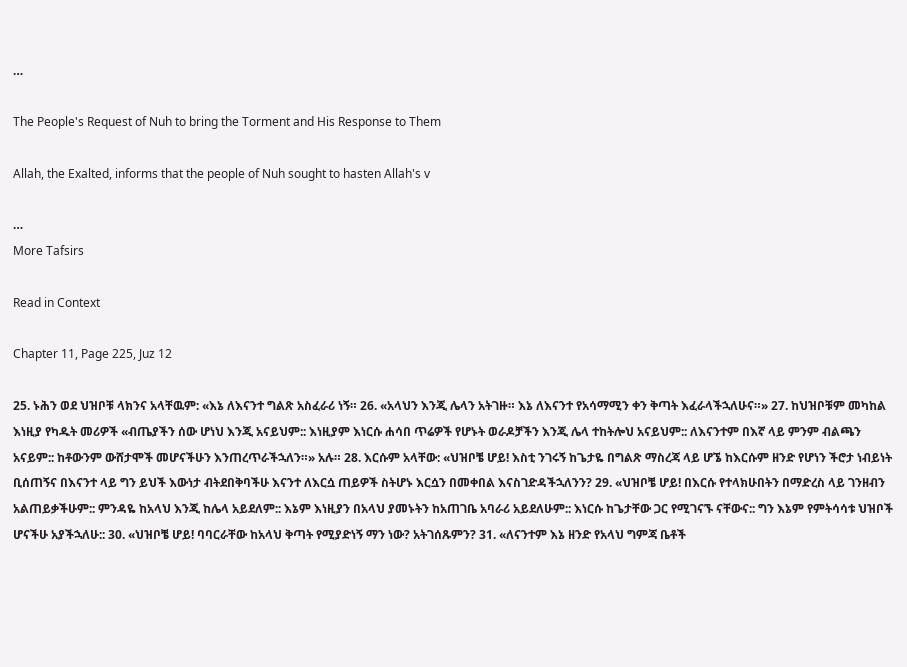…

The People's Request of Nuh to bring the Torment and His Response to Them

Allah, the Exalted, informs that the people of Nuh sought to hasten Allah's v

…
More Tafsirs

Read in Context

Chapter 11, Page 225, Juz 12

25. ኑሕን ወደ ህዝቦቹ ላክንና አላቸዉም: «እኔ ለእናንተ ግልጽ አስፈራሪ ነኝ። 26. «አላህን እንጂ ሌላን አትገዙ። እኔ ለእናንተ የአሳማሚን ቀን ቅጣት እፈራላችኋለሁና።» 27. ከህዝቦቹም መካከል እነዚያ የካዱት መሪዎች «ብጤያችን ሰው ሆነህ እንጂ አናይህም:: እነዚያም እነርሱ ሐሳበ ጥሬዎች የሆኑት ወራዶቻችን እንጂ ሌላ ተከትሎህ አናይህም:: ለእናንተም በእኛ ላይ ምንም ብልጫን አናይም:: ከቶውንም ውሸታሞች መሆናችሁን እንጠረጥራችኋለን።» አሉ። 28. እርሱም አላቸው: «ህዝቦቼ ሆይ! እስቲ ንገሩኝ ከጌታዬ በግልጽ ማስረጃ ላይ ሆኜ ከእርሱም ዘንድ የሆነን ችሮታ ነብይነት ቢሰጠኝና በእናንተ ላይ ግን ይህች እውነታ ብትደበቅባችሁ እናንተ ለእርሷ ጠይዎች ስትሆኑ እርሷን በመቀበል እናስገድዳችኋለንን? 29. «ህዝቦቼ ሆይ! በእርሱ የተላክሁበትን በማድረስ ላይ ገንዘብን አልጠይቃችሁም:: ምንዳዬ ከአላህ እንጂ ከሌላ አይደለም:: እኔም እነዚያን በአላህ ያመኑትን ከአጠገቤ አባራሪ አይደለሁም:: እነርሱ ከጌታቸው ጋር የሚገናኙ ናቸውና:: ግን እኔም የምትሳሳቱ ህዝቦች ሆናችሁ አያችኋለሁ:: 30. «ህዝቦቼ ሆይ! ባባርራቸው ከአላህ ቅጣት የሚያድነኝ ማን ነው? አትገሰጹምን? 31. «ለናንተም እኔ ዘንድ የአላህ ግምጃ ቤቶች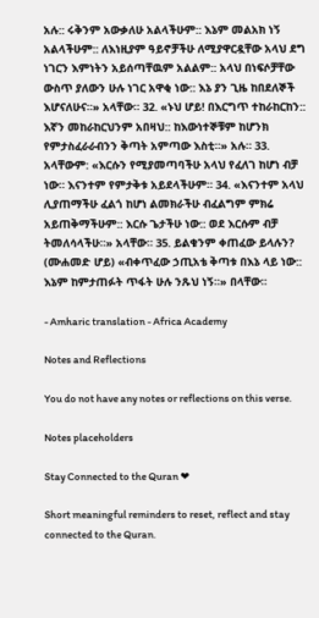አሉ:: ሩቅንም አውቃለሁ አልላችሁም:: እኔም መልአክ ነኝ አልላችሁም:: ለእነዚያም ዓይኖቻችሁ ለሚያዋርዷቸው አላህ ደግ ነገርን እምነትን አይሰጣቸዉም አልልም:: አላህ በነፍሶቻቸው ውስጥ ያለውን ሁሉ ነገር አዋቂ ነው:: እኔ ያን ጊዜ ከበደለኞች እሆናለሁና።» አላቸው። 32. «ኑህ ሆይ! በእርግጥ ተከራከርከን:: እኛን መከራከርህንም አበዛህ:: ከእውነተኞቹም ከሆንክ የምታስፈራራብንን ቅጣት አምጣው እስቲ።» አሉ። 33. አላቸውም: «እርሱን የሚያመጣባችሁ አላህ የፈለገ ከሆነ ብቻ ነው። እናንተም የምታቅቱ አይደላችሁም። 34. «እናንተም አላህ ሊያጠማችሁ ፈልጎ ከሆነ ልመክራችሁ ብፈልግም ምክሬ አይጠቅማችሁም:: እርሱ ጌታችሁ ነው:: ወደ እርሱም ብቻ ትመለሳላችሁ።» አላቸው። 35. ይልቁንም ቀጠፈው ይላሉን? (ሙሐመድ ሆይ) «ብቀጥፈው ኃጢአቴ ቅጣቱ በእኔ ላይ ነው:: እኔም ከምታጠፉት ጥፋት ሁሉ ንጹህ ነኝ።» በላቸው።

- Amharic translation - Africa Academy

Notes and Reflections

You do not have any notes or reflections on this verse.

Notes placeholders

Stay Connected to the Quran ❤

Short meaningful reminders to reset, reflect and stay connected to the Quran.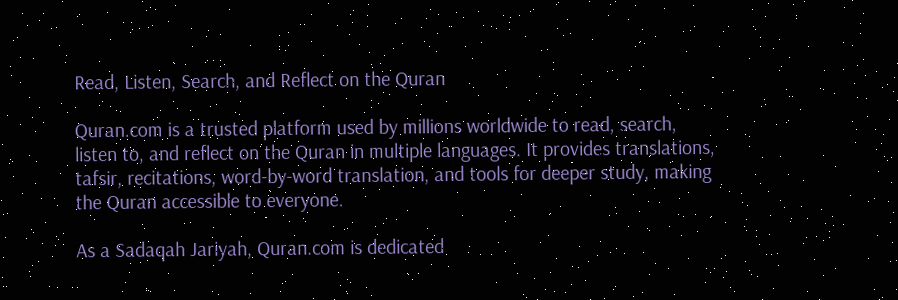Read, Listen, Search, and Reflect on the Quran

Quran.com is a trusted platform used by millions worldwide to read, search, listen to, and reflect on the Quran in multiple languages. It provides translations, tafsir, recitations, word-by-word translation, and tools for deeper study, making the Quran accessible to everyone.

As a Sadaqah Jariyah, Quran.com is dedicated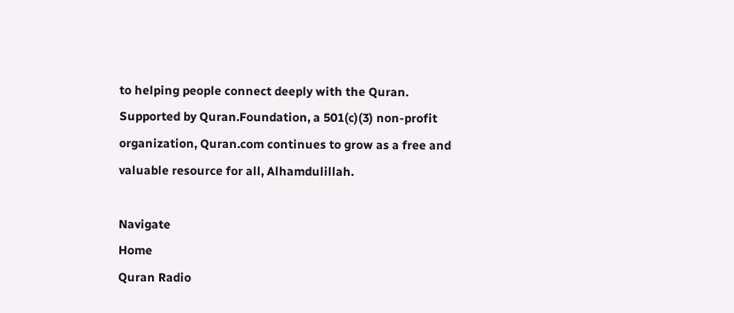to helping people connect deeply with the Quran. Supported by Quran.Foundation, a 501(c)(3) non-profit organization, Quran.com continues to grow as a free and valuable resource for all, Alhamdulillah.

Navigate
Home
Quran Radio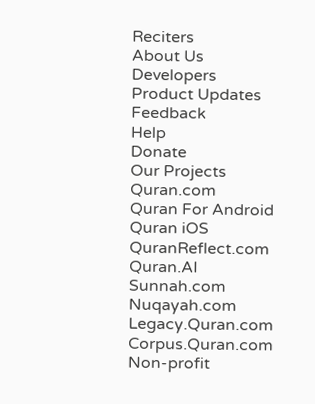Reciters
About Us
Developers
Product Updates
Feedback
Help
Donate
Our Projects
Quran.com
Quran For Android
Quran iOS
QuranReflect.com
Quran.AI
Sunnah.com
Nuqayah.com
Legacy.Quran.com
Corpus.Quran.com
Non-profit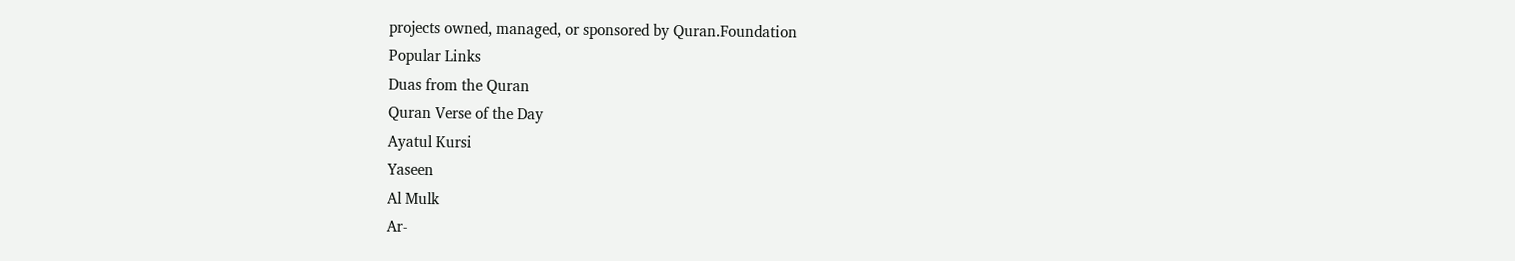projects owned, managed, or sponsored by Quran.Foundation
Popular Links
Duas from the Quran
Quran Verse of the Day
Ayatul Kursi
Yaseen
Al Mulk
Ar-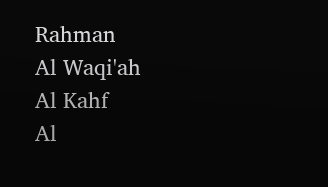Rahman
Al Waqi'ah
Al Kahf
Al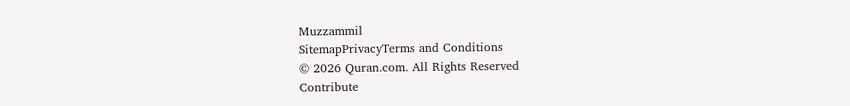Muzzammil
SitemapPrivacyTerms and Conditions
© 2026 Quran.com. All Rights Reserved
Contribute